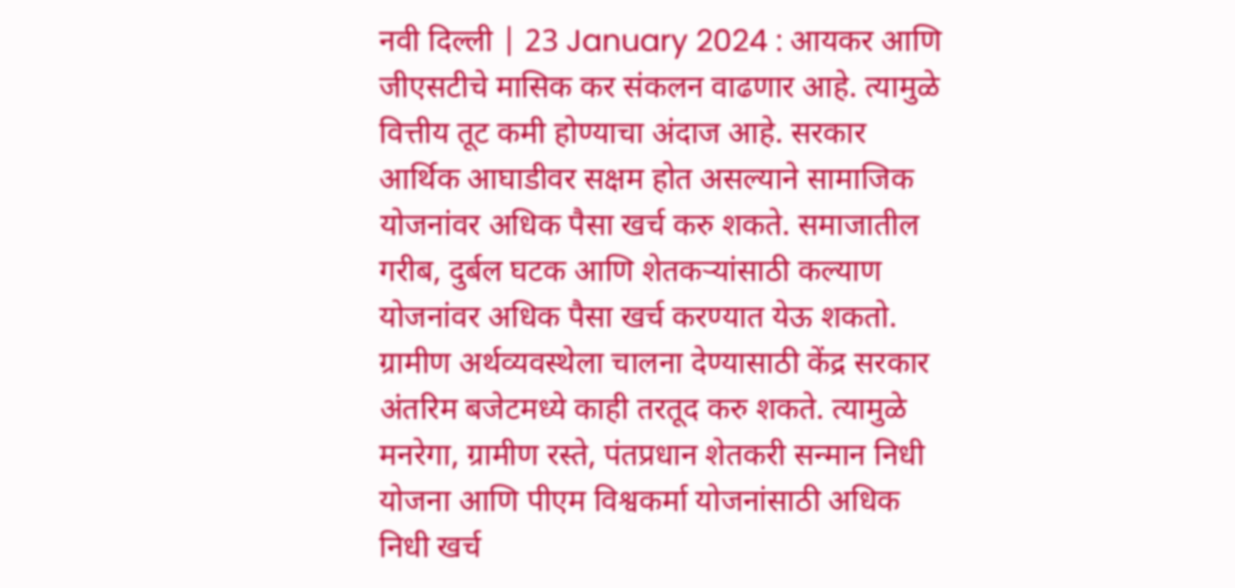नवी दिल्ली | 23 January 2024 : आयकर आणि जीएसटीचे मासिक कर संकलन वाढणार आहे. त्यामुळे वित्तीय तूट कमी होण्याचा अंदाज आहे. सरकार आर्थिक आघाडीवर सक्षम होत असल्याने सामाजिक योजनांवर अधिक पैसा खर्च करु शकते. समाजातील गरीब, दुर्बल घटक आणि शेतकऱ्यांसाठी कल्याण योजनांवर अधिक पैसा खर्च करण्यात येऊ शकतो. ग्रामीण अर्थव्यवस्थेला चालना देण्यासाठी केंद्र सरकार अंतरिम बजेटमध्ये काही तरतूद करु शकते. त्यामुळे मनरेगा, ग्रामीण रस्ते, पंतप्रधान शेतकरी सन्मान निधी योजना आणि पीएम विश्वकर्मा योजनांसाठी अधिक निधी खर्च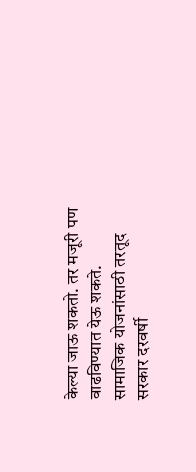केल्या जाऊ शकतो. तर मजूरी पण वाढविण्यात येऊ शकते.
सामाजिक योजनांसाठी तरतूद
सरकार दरवर्षी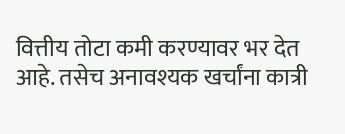वित्तीय तोटा कमी करण्यावर भर देत आहे. तसेच अनावश्यक खर्चांना कात्री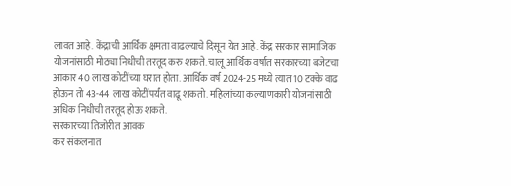लावत आहे. केंद्राची आर्थिक क्षमता वाढल्याचे दिसून येत आहे. केंद्र सरकार सामाजिक योजनांसाठी मोठ्या निधीची तरतूद करु शकते. चालू आर्थिक वर्षात सरकारच्या बजेटचा आकार 40 लाख कोटींच्या घरात होता. आर्थिक वर्ष 2024-25 मध्ये त्यात 10 टक्के वाढ होऊन तो 43-44 लाख कोटींपर्यंत वाढू शकतो. महिलांच्या कल्याणकारी योजनांसाठी अधिक निधीची तरतूद होऊ शकते.
सरकारच्या तिजोरीत आवक
कर संकलनात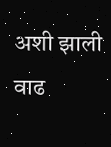अशी झाली वाढ